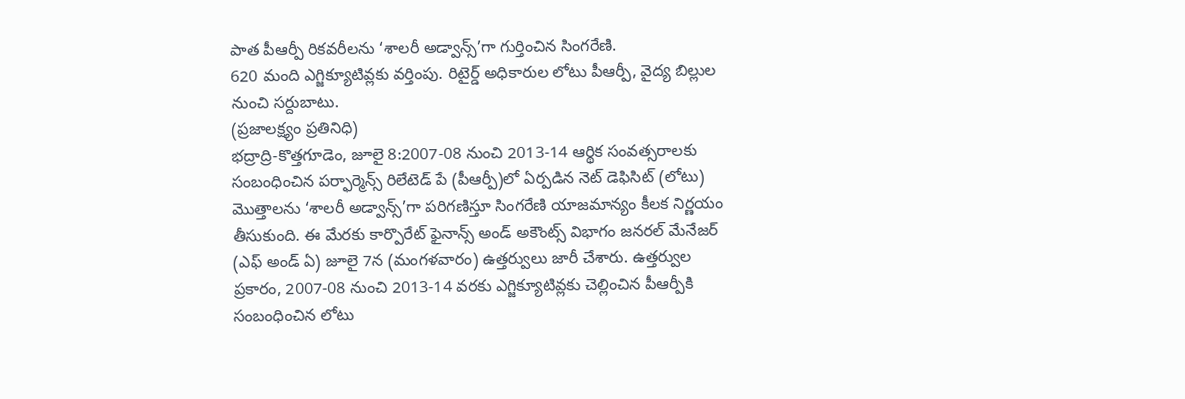పాత పీఆర్పీ రికవరీలను ‘శాలరీ అడ్వాన్స్’గా గుర్తించిన సింగరేణి.
620 మంది ఎగ్జిక్యూటివ్లకు వర్తింపు. రిటైర్డ్ అధికారుల లోటు పీఆర్పీ, వైద్య బిల్లుల నుంచి సర్దుబాటు.
(ప్రజాలక్ష్యం ప్రతినిధి)
భద్రాద్రి-కొత్తగూడెం, జూలై 8:2007-08 నుంచి 2013-14 ఆర్థిక సంవత్సరాలకు సంబంధించిన పర్ఫార్మెన్స్ రిలేటెడ్ పే (పీఆర్పీ)లో ఏర్పడిన నెట్ డెఫిసిట్ (లోటు) మొత్తాలను ‘శాలరీ అడ్వాన్స్’గా పరిగణిస్తూ సింగరేణి యాజమాన్యం కీలక నిర్ణయం తీసుకుంది. ఈ మేరకు కార్పొరేట్ ఫైనాన్స్ అండ్ అకౌంట్స్ విభాగం జనరల్ మేనేజర్ (ఎఫ్ అండ్ ఏ) జూలై 7న (మంగళవారం) ఉత్తర్వులు జారీ చేశారు. ఉత్తర్వుల ప్రకారం, 2007-08 నుంచి 2013-14 వరకు ఎగ్జిక్యూటివ్లకు చెల్లించిన పీఆర్పీకి సంబంధించిన లోటు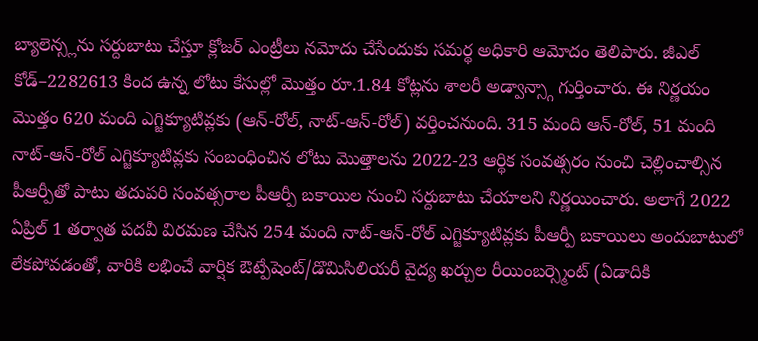బ్యాలెన్స్లను సర్దుబాటు చేస్తూ క్లోజర్ ఎంట్రీలు నమోదు చేసేందుకు సమర్థ అధికారి ఆమోదం తెలిపారు. జీఎల్ కోడ్–2282613 కింద ఉన్న లోటు కేసుల్లో మొత్తం రూ.1.84 కోట్లను శాలరీ అడ్వాన్స్గా గుర్తించారు. ఈ నిర్ణయం మొత్తం 620 మంది ఎగ్జిక్యూటివ్లకు (ఆన్-రోల్, నాట్-ఆన్-రోల్) వర్తించనుంది. 315 మంది ఆన్-రోల్, 51 మంది నాట్-ఆన్-రోల్ ఎగ్జిక్యూటివ్లకు సంబంధించిన లోటు మొత్తాలను 2022-23 ఆర్థిక సంవత్సరం నుంచి చెల్లించాల్సిన పీఆర్పీతో పాటు తదుపరి సంవత్సరాల పీఆర్పీ బకాయిల నుంచి సర్దుబాటు చేయాలని నిర్ణయించారు. అలాగే 2022 ఏప్రిల్ 1 తర్వాత పదవీ విరమణ చేసిన 254 మంది నాట్-ఆన్-రోల్ ఎగ్జిక్యూటివ్లకు పీఆర్పీ బకాయిలు అందుబాటులో లేకపోవడంతో, వారికి లభించే వార్షిక ఔట్పేషెంట్/డొమిసిలియరీ వైద్య ఖర్చుల రీయింబర్స్మెంట్ (ఏడాదికి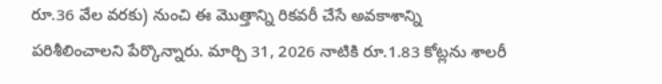రూ.36 వేల వరకు) నుంచి ఈ మొత్తాన్ని రికవరీ చేసే అవకాశాన్ని పరిశీలించాలని పేర్కొన్నారు. మార్చి 31, 2026 నాటికి రూ.1.83 కోట్లను శాలరీ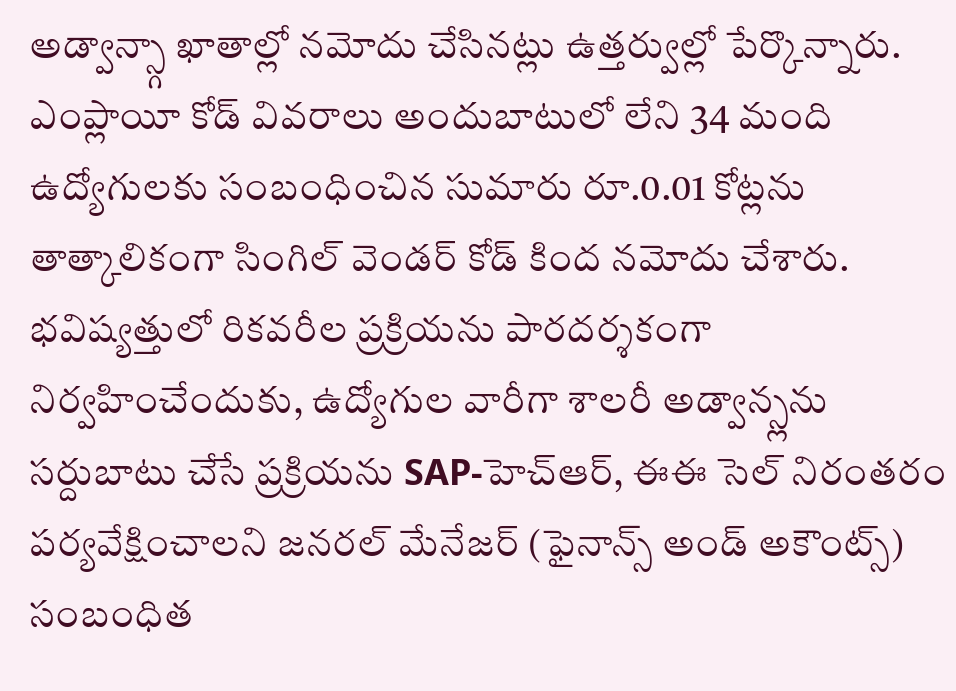అడ్వాన్స్గా ఖాతాల్లో నమోదు చేసినట్లు ఉత్తర్వుల్లో పేర్కొన్నారు. ఎంప్లాయీ కోడ్ వివరాలు అందుబాటులో లేని 34 మంది ఉద్యోగులకు సంబంధించిన సుమారు రూ.0.01 కోట్లను తాత్కాలికంగా సింగిల్ వెండర్ కోడ్ కింద నమోదు చేశారు. భవిష్యత్తులో రికవరీల ప్రక్రియను పారదర్శకంగా నిర్వహించేందుకు, ఉద్యోగుల వారీగా శాలరీ అడ్వాన్స్లను సర్దుబాటు చేసే ప్రక్రియను SAP-హెచ్ఆర్, ఈఈ సెల్ నిరంతరం పర్యవేక్షించాలని జనరల్ మేనేజర్ (ఫైనాన్స్ అండ్ అకౌంట్స్) సంబంధిత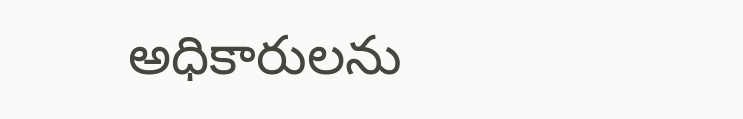అధికారులను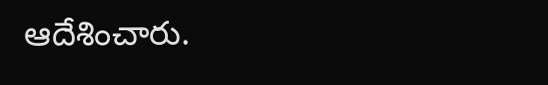ఆదేశించారు.